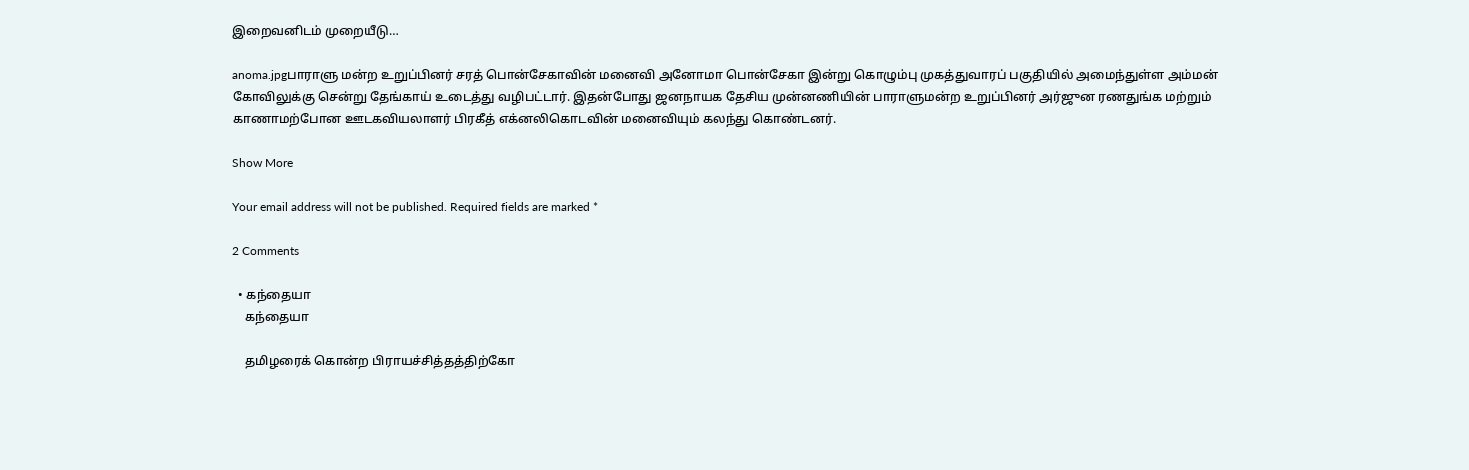இறைவனிடம் முறையீடு…

anoma.jpgபாராளு மன்ற உறுப்பினர் சரத் பொன்சேகாவின் மனைவி அனோமா பொன்சேகா இன்று கொழும்பு முகத்துவாரப் பகுதியில் அமைந்துள்ள அம்மன் கோவிலுக்கு சென்று தேங்காய் உடைத்து வழிபட்டார். இதன்போது ஜனநாயக தேசிய முன்னணியின் பாராளுமன்ற உறுப்பினர் அர்ஜுன ரணதுங்க மற்றும் காணாமற்போன ஊடகவியலாளர் பிரகீத் எக்னலிகொடவின் மனைவியும் கலந்து கொண்டனர்.

Show More

Your email address will not be published. Required fields are marked *

2 Comments

  • கந்தையா
    கந்தையா

    தமிழரைக் கொன்ற பிராயச்சித்தத்திற்கோ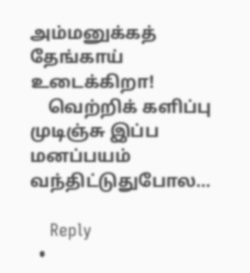அம்மனுக்கத் தேங்காய் உடைக்கிறா!
    வெற்றிக் களிப்பு முடிஞ்சு இப்ப மனப்பயம் வந்திட்டுதுபோல…

    Reply
  •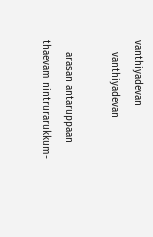vanthiyadevan
    vanthiyadevan

    arasan antaruppaan thaevam nintrurarukkum-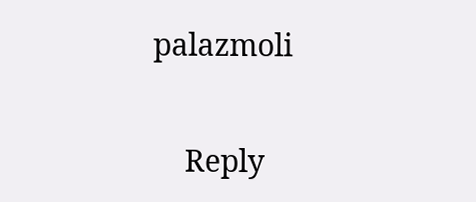palazmoli

    Reply